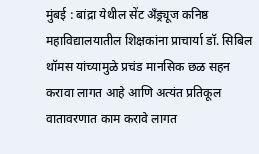मुंबई : बांद्रा येथील सेंट अँड्र्यूज कनिष्ठ महाविद्यालयातील शिक्षकांना प्राचार्या डॉ. सिबिल थॉमस यांच्यामुळे प्रचंड मानसिक छळ सहन करावा लागत आहे आणि अत्यंत प्रतिकूल वातावरणात काम करावे लागत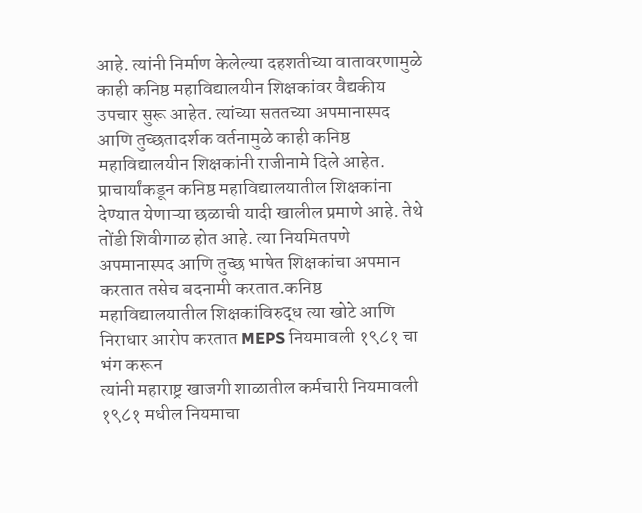आहे. त्यांनी निर्माण केलेल्या दहशतीच्या वातावरणामुळे काही कनिष्ठ महाविद्यालयीन शिक्षकांवर वैद्यकीय उपचार सुरू आहेत. त्यांच्या सततच्या अपमानास्पद आणि तुच्छतादर्शक वर्तनामुळे काही कनिष्ठ महाविद्यालयीन शिक्षकांनी राजीनामे दिले आहेत.
प्राचार्यांकडून कनिष्ठ महाविद्यालयातील शिक्षकांना देण्यात येणाऱ्या छळाची यादी खालील प्रमाणे आहे. तेथे तोंडी शिवीगाळ होत आहे. त्या नियमितपणे अपमानास्पद आणि तुच्छ भाषेत शिक्षकांचा अपमान करतात तसेच बदनामी करतात.कनिष्ठ महाविद्यालयातील शिक्षकांविरुद्ध त्या खोटे आणि निराधार आरोप करतात MEPS नियमावली १९८१ चा भंग करून
त्यांनी महाराष्ट्र खाजगी शाळातील कर्मचारी नियमावली १९८१ मधील नियमाचा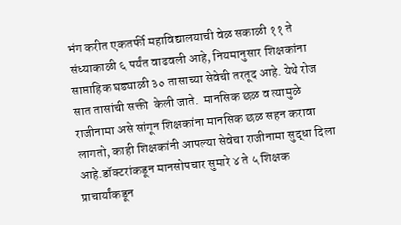भंग करीत एकतर्फी महाविद्यालयाची वेळ सकाळी ११ ते संध्याकाळी ६ पर्यंत वाढवली आहे, नियमानुसार शिक्षकांना साप्ताहिक घड्याळी ३० तासाच्या सेवेची तरतूद आहे. येथे रोज सात तासांची सक्ती  केली जाते.  मानसिक छळ व त्यामुळे राजीनामा असे सांगून शिक्षकांना मानसिक छळ सहन करावा लागतो, काही शिक्षकांनी आपल्या सेवेचा राजीनामा सुद्धा दिला आहे.डॉक्टरांकडून मानसोपचार सुमारे ४ ते ५ शिक्षक प्राचार्यांकडून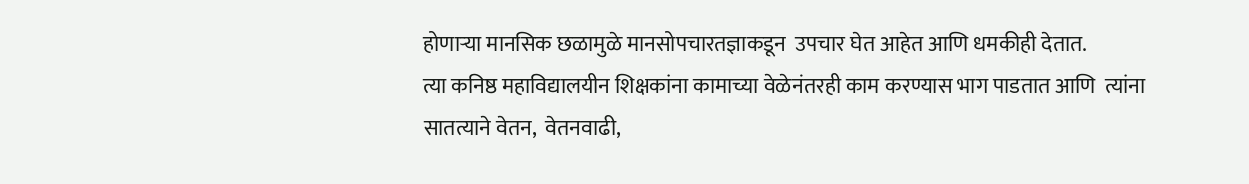होणाऱ्या मानसिक छळामुळे मानसोपचारतज्ञाकडून  उपचार घेत आहेत आणि धमकीही देतात.
त्या कनिष्ठ महाविद्यालयीन शिक्षकांना कामाच्या वेळेनंतरही काम करण्यास भाग पाडतात आणि  त्यांना सातत्याने वेतन,  वेतनवाढी,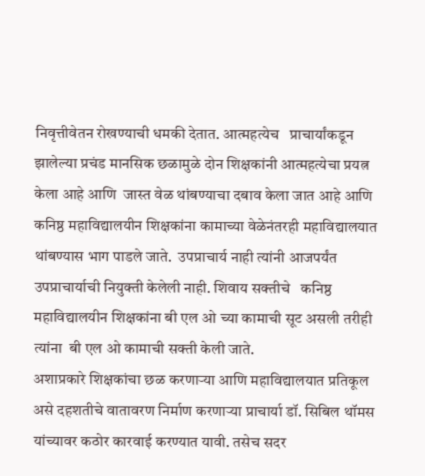निवृत्तीवेतन रोखण्याची धमकी देतात. आत्महत्येच   प्राचार्यांकडून झालेल्या प्रचंड मानसिक छळामुळे दोन शिक्षकांनी आत्महत्येचा प्रयत्न केला आहे आणि  जास्त वेळ थांबण्याचा दबाव केला जात आहे आणि कनिष्ठ महाविद्यालयीन शिक्षकांना कामाच्या वेळेनंतरही महाविद्यालयात थांबण्यास भाग पाडले जाते.  उपप्राचार्य नाही त्यांनी आजपर्यंत उपप्राचार्याची नियुक्ती केलेली नाही. शिवाय सक्तीचे   कनिष्ठ महाविद्यालयीन शिक्षकांना बी एल ओ च्या कामाची सूट असली तरीही त्यांना  बी एल ओ कामाची सक्ती केली जाते.
अशाप्रकारे शिक्षकांचा छळ करणाऱ्या आणि महाविद्यालयात प्रतिकूल असे दहशतीचे वातावरण निर्माण करणाऱ्या प्राचार्या डॉ. सिबिल थॉमस यांच्यावर कठोर कारवाई करण्यात यावी. तसेच सदर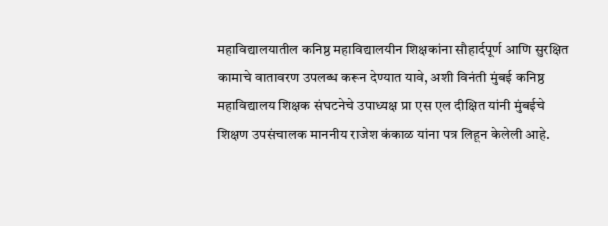महाविद्यालयातील कनिष्ठ महाविद्यालयीन शिक्षकांना सौहार्दपूर्ण आणि सुरक्षित कामाचे वातावरण उपलब्ध करून देण्यात यावे, अशी विनंती मुंबई कनिष्ठ महाविद्यालय शिक्षक संघटनेचे उपाध्यक्ष प्रा एस एल दीक्षित यांनी मुंबईचे शिक्षण उपसंचालक माननीय राजेश कंकाळ यांना पत्र लिहून केलेली आहे.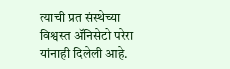त्याची प्रत संस्थेच्या विश्वस्त ॲनिसेटो परेरा यांनाही दिलेली आहे.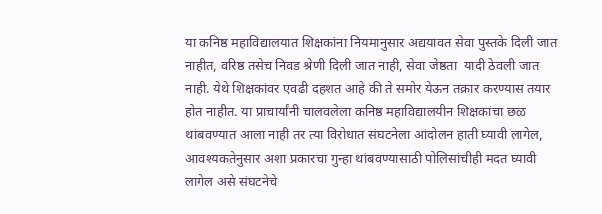या कनिष्ठ महाविद्यालयात शिक्षकांना नियमानुसार अद्ययावत सेवा पुस्तके दिली जात नाहीत, वरिष्ठ तसेच निवड श्रेणी दिली जात नाही, सेवा जेष्ठता  यादी ठेवली जात नाही. येथे शिक्षकांवर एवढी दहशत आहे की ते समोर येऊन तक्रार करण्यास तयार होत नाहीत. या प्राचार्यांनी चालवलेला कनिष्ठ महाविद्यालयीन शिक्षकांचा छळ थांबवण्यात आला नाही तर त्या विरोधात संघटनेला आंदोलन हाती घ्यावी लागेल, आवश्यकतेनुसार अशा प्रकारचा गुन्हा थांबवण्यासाठी पोलिसांचीही मदत घ्यावी लागेल असे संघटनेचे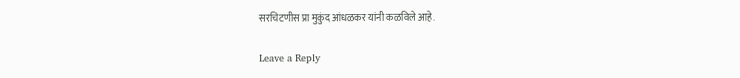सरचिटणीस प्रा मुकुंद आंधळकर यांनी कळविले आहे.

Leave a Reply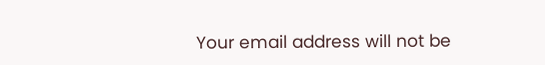Your email address will not be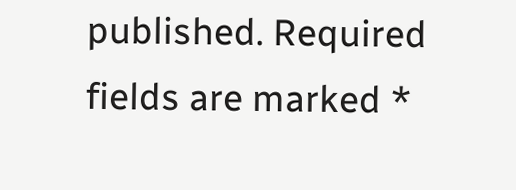published. Required fields are marked *